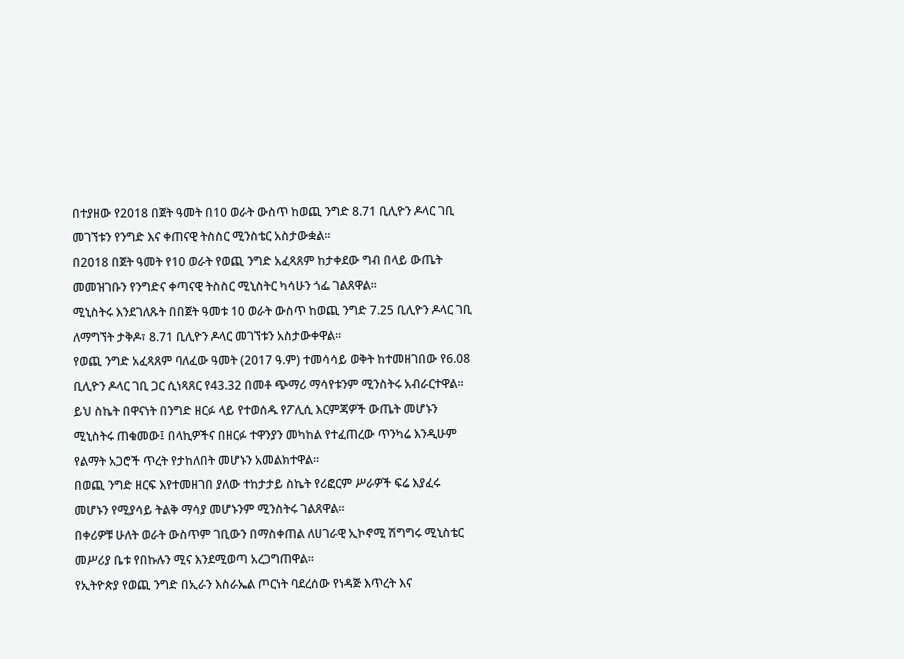በተያዘው የ2018 በጀት ዓመት በ10 ወራት ውስጥ ከወጪ ንግድ 8.71 ቢሊዮን ዶላር ገቢ መገኘቱን የንግድ እና ቀጠናዊ ትስስር ሚንስቴር አስታውቋል።
በ2018 በጀት ዓመት የ10 ወራት የወጪ ንግድ አፈጻጸም ከታቀደው ግብ በላይ ውጤት መመዝገቡን የንግድና ቀጣናዊ ትስስር ሚኒስትር ካሳሁን ጎፌ ገልጸዋል።
ሚኒስትሩ እንደገለጹት በበጀት ዓመቱ 10 ወራት ውስጥ ከወጪ ንግድ 7.25 ቢሊዮን ዶላር ገቢ ለማግኘት ታቅዶ፣ 8.71 ቢሊዮን ዶላር መገኘቱን አስታውቀዋል።
የወጪ ንግድ አፈጻጸም ባለፈው ዓመት (2017 ዓ.ም) ተመሳሳይ ወቅት ከተመዘገበው የ6.08 ቢሊዮን ዶላር ገቢ ጋር ሲነጻጸር የ43.32 በመቶ ጭማሪ ማሳየቱንም ሚንስትሩ አብራርተዋል።
ይህ ስኬት በዋናነት በንግድ ዘርፉ ላይ የተወሰዱ የፖሊሲ እርምጃዎች ውጤት መሆኑን ሚኒስትሩ ጠቁመው፤ በላኪዎችና በዘርፉ ተዋንያን መካከል የተፈጠረው ጥንካሬ እንዲሁም የልማት አጋሮች ጥረት የታከለበት መሆኑን አመልክተዋል።
በወጪ ንግድ ዘርፍ እየተመዘገበ ያለው ተከታታይ ስኬት የሪፎርም ሥራዎች ፍሬ እያፈሩ መሆኑን የሚያሳይ ትልቅ ማሳያ መሆኑንም ሚንስትሩ ገልጸዋል።
በቀሪዎቹ ሁለት ወራት ውስጥም ገቢውን በማስቀጠል ለሀገራዊ ኢኮኖሚ ሽግግሩ ሚኒስቴር መሥሪያ ቤቱ የበኩሉን ሚና እንደሚወጣ አረጋግጠዋል።
የኢትዮጵያ የወጪ ንግድ በኢራን እስራኤል ጦርነት ባደረሰው የነዳጅ እጥረት እና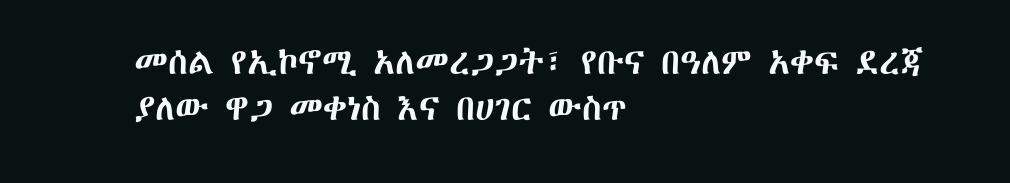መሰል የኢኮኖሚ አለመረጋጋት፣ የቡና በዓለም አቀፍ ደረጃ ያለው ዋጋ መቀነስ እና በሀገር ውስጥ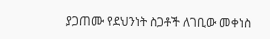ያጋጠሙ የደህንነት ስጋቶች ለገቢው መቀነስ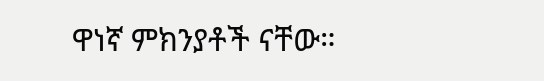ዋነኛ ምክንያቶች ናቸው።